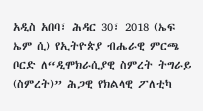አዲስ አበባ፣ ሕዳር 30፣ 2018 (ኤፍ ኤም ሲ) የኢትዮጵያ ብሔራዊ ምርጫ ቦርድ ለ“ዲሞክራሲያዊ ስምረት ትግራይ (ስምረት)” ሕጋዊ የክልላዊ ፖለቲካ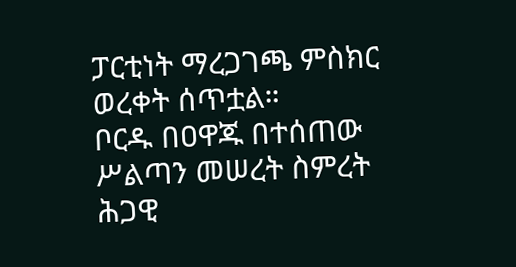ፓርቲነት ማረጋገጫ ምስክር ወረቀት ሰጥቷል።
ቦርዱ በዐዋጁ በተሰጠው ሥልጣን መሠረት ስምረት ሕጋዊ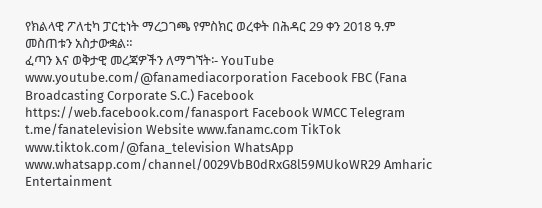የክልላዊ ፖለቲካ ፓርቲነት ማረጋገጫ የምስክር ወረቀት በሕዳር 29 ቀን 2018 ዓ.ም መስጠቱን አስታውቋል።
ፈጣን እና ወቅታዊ መረጃዎችን ለማግኘት፡- YouTube www.youtube.com/@fanamediacorporation Facebook FBC (Fana Broadcasting Corporate S.C.) Facebook https://web.facebook.com/fanasport Facebook WMCC Telegram t.me/fanatelevision Website www.fanamc.com TikTok www.tiktok.com/@fana_television WhatsApp www.whatsapp.com/channel/0029VbB0dRxG8l59MUkoWR29 Amharic Entertainment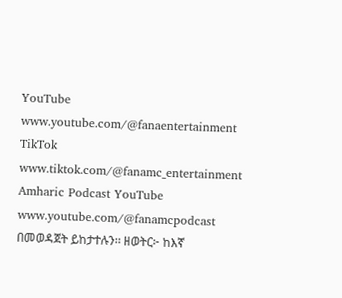YouTube www.youtube.com/@fanaentertainment TikTok www.tiktok.com/@fanamc_entertainment Amharic Podcast YouTube www.youtube.com/@fanamcpodcast በመወዳጀት ይከታተሉን፡፡ ዘወትር፦ ከእኛ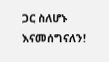ጋር ስለሆኑ እናመሰግናለን!